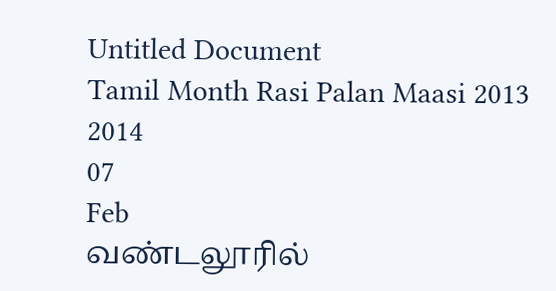Untitled Document
Tamil Month Rasi Palan Maasi 2013
2014
07
Feb
வண்டலூரில்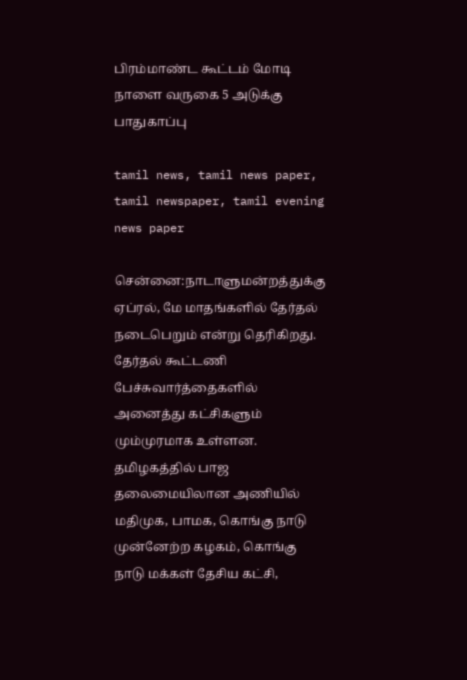பிரம்மாண்ட கூட்டம் மோடி நாளை வருகை 5 அடுக்கு பாதுகாப்பு

tamil news, tamil news paper, tamil newspaper, tamil evening news paper

சென்னை:நாடாளுமன்றத்துக்கு ஏப்ரல், மே மாதங்களில் தேர்தல் நடைபெறும் என்று தெரிகிறது. தேர்தல் கூட்டணி பேச்சுவார்த்தைகளில் அனைத்து கட்சிகளும் மும்முரமாக உள்ளன. தமிழகத்தில் பாஜ தலைமையிலான அணியில் மதிமுக, பாமக, கொங்கு நாடு முன்னேற்ற கழகம், கொங்கு நாடு மக்கள் தேசிய கட்சி,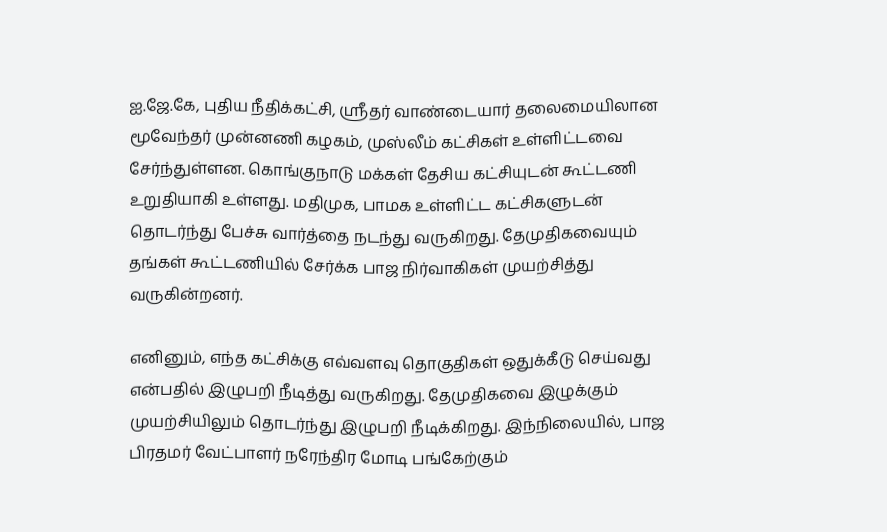ஐ.ஜே.கே, புதிய நீதிக்கட்சி, ஸ்ரீதர் வாண்டையார் தலைமையிலான மூவேந்தர் முன்னணி கழகம், முஸ்லீம் கட்சிகள் உள்ளிட்டவை சேர்ந்துள்ளன. கொங்குநாடு மக்கள் தேசிய கட்சியுடன் கூட்டணி உறுதியாகி உள்ளது. மதிமுக, பாமக உள்ளிட்ட கட்சிகளுடன் தொடர்ந்து பேச்சு வார்த்தை நடந்து வருகிறது. தேமுதிகவையும் தங்கள் கூட்டணியில் சேர்க்க பாஜ நிர்வாகிகள் முயற்சித்து வருகின்றனர்.

எனினும், எந்த கட்சிக்கு எவ்வளவு தொகுதிகள் ஒதுக்கீடு செய்வது என்பதில் இழுபறி நீடித்து வருகிறது. தேமுதிகவை இழுக்கும் முயற்சியிலும் தொடர்ந்து இழுபறி நீடிக்கிறது. இந்நிலையில், பாஜ பிரதமர் வேட்பாளர் நரேந்திர மோடி பங்கேற்கும்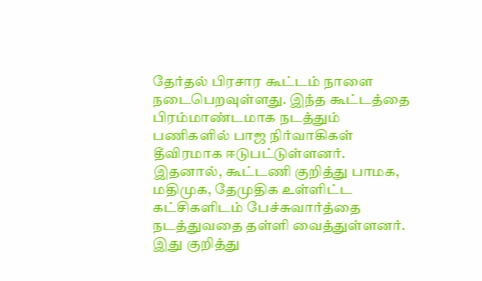தேர்தல் பிரசார கூட்டம் நாளை நடைபெறவுள்ளது. இந்த கூட்டத்தை பிரம்மாண்டமாக நடத்தும் பணிகளில் பாஜ நிர்வாகிகள்  தீவிரமாக ஈடுபட்டுள்ளனர். இதனால், கூட்டணி குறித்து பாமக, மதிமுக, தேமுதிக உள்ளிட்ட கட்சிகளிடம் பேச்சுவார்த்தை நடத்துவதை தள்ளி வைத்துள்ளனர்.  இது குறித்து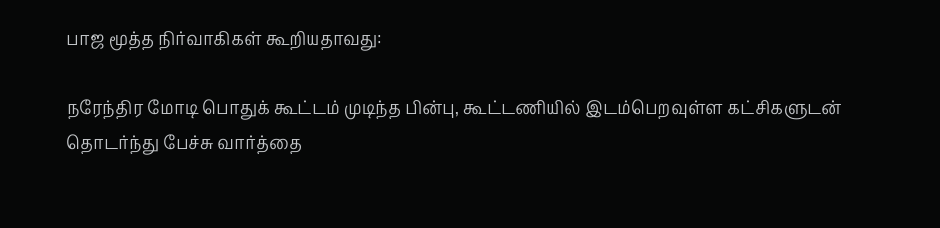பாஜ மூத்த நிர்வாகிகள் கூறியதாவது:

நரேந்திர மோடி பொதுக் கூட்டம் முடிந்த பின்பு, கூட்டணியில் இடம்பெறவுள்ள கட்சிகளுடன் தொடர்ந்து பேச்சு வார்த்தை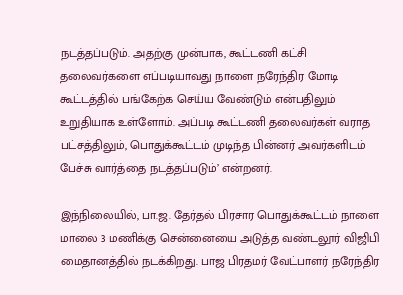நடத்தப்படும். அதற்கு முன்பாக, கூட்டணி கட்சி தலைவர்களை எப்படியாவது நாளை நரேந்திர மோடி கூட்டத்தில் பங்கேற்க செய்ய வேண்டும் என்பதிலும் உறுதியாக உள்ளோம். அப்படி கூட்டணி தலைவர்கள் வராத பட்சத்திலும், பொதுக்கூட்டம் முடிந்த பின்னர் அவர்களிடம் பேச்சு வார்த்தை நடத்தப்படும்’ என்றனர்.

இந்நிலையில், பா.ஜ. தேர்தல் பிரசார பொதுக்கூட்டம் நாளை மாலை 3 மணிக்கு சென்னையை அடுத்த வண்டலூர் விஜிபி மைதானத்தில் நடக்கிறது. பாஜ பிரதமர் வேட்பாளர் நரேந்திர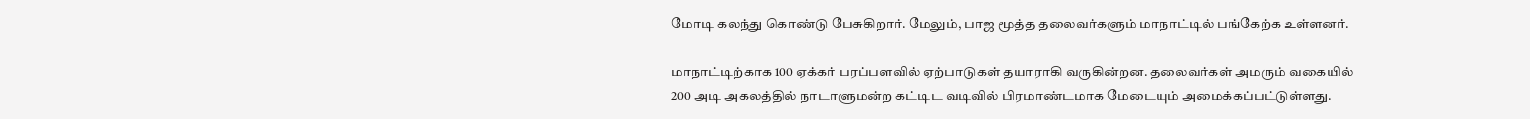மோடி கலந்து கொண்டு பேசுகிறார். மேலும், பாஜ மூத்த தலைவர்களும் மாநாட்டில் பங்கேற்க உள்ளனர்.

மாநாட்டிற்காக 100 ஏக்கர் பரப்பளவில் ஏற்பாடுகள் தயாராகி வருகின்றன. தலைவர்கள் அமரும் வகையில் 200 அடி அகலத்தில் நாடாளுமன்ற கட்டிட வடிவில் பிரமாண்டமாக மேடையும் அமைக்கப்பட்டுள்ளது.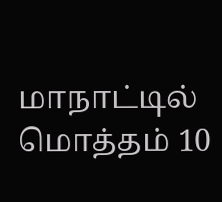மாநாட்டில் மொத்தம் 10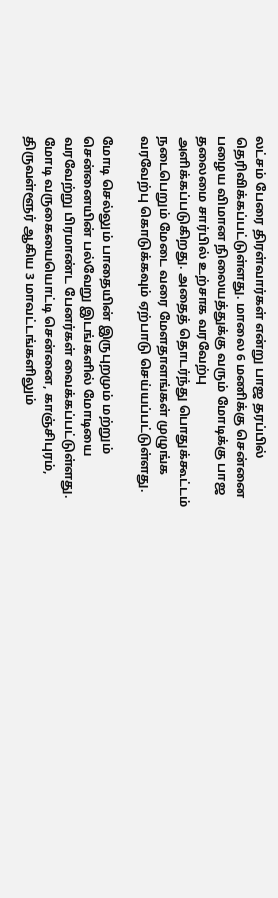லட்சம் பேரை திரள்வார்கள் என்று பாஜ தரப்பில் தெரிவிக்கப்பட்டுள்ளது. மாலை 6 மணிக்கு சென்னை பழைய விமான நிலையத்துக்கு வரும் மோடிக்கு பாஜ தலைமை சார்பில் உற்சாக வரவேற்பு அளிக்கப்படுகிறது. அதைத் தொடர்ந்து பொதுக்கூட்டம் நடைபெறும் மேடை வரை மேளதாளங்கள் முழுங்க வரவேற்பு கொடுக்கவும் ஏற்பாடு செய்யப்பட்டுள்ளது.

மோடி செல்லும் பாதையின் இருபுறமும் மற்றும் சென்னையின் பல்வேறு இடங்களில் மோடியை வரவேற்று பிரமாண்ட பேனர்கள் வைக்கப்பட்டுள்ளது. மோடி வருகையையொட்டி சென்னை, காஞ்சிபுரம், திருவள்ளூர் ஆகிய 3 மாவட்டங்களிலும்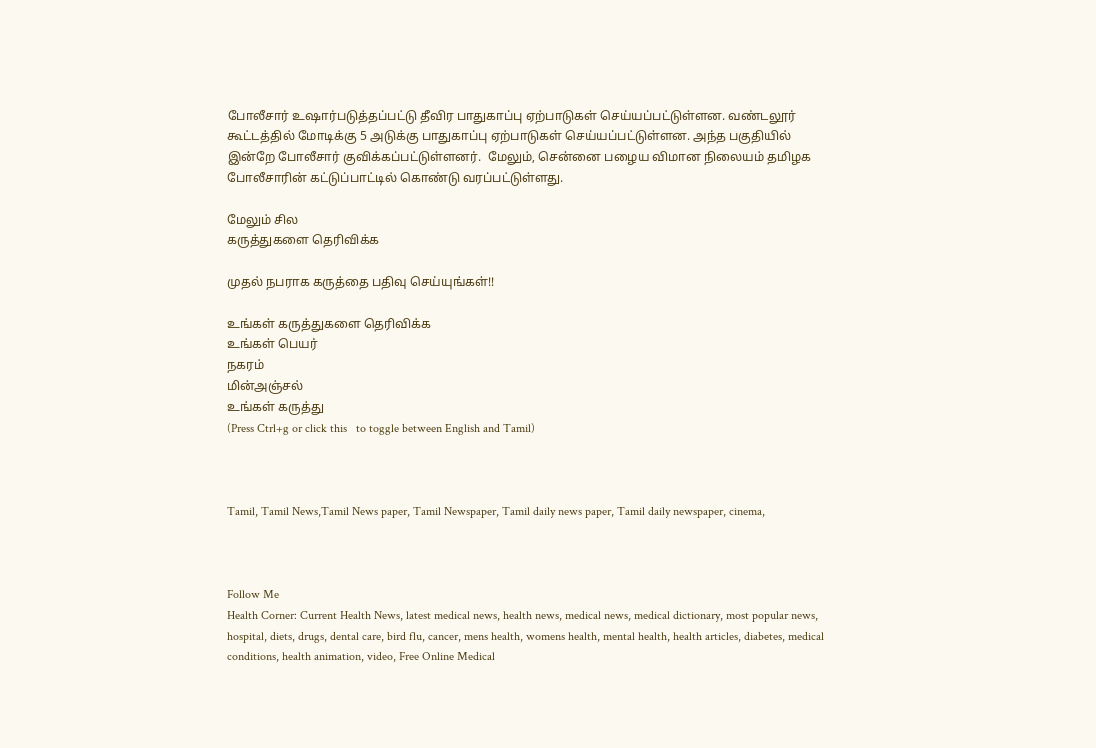போலீசார் உஷார்படுத்தப்பட்டு தீவிர பாதுகாப்பு ஏற்பாடுகள் செய்யப்பட்டுள்ளன. வண்டலூர் கூட்டத்தில் மோடிக்கு 5 அடுக்கு பாதுகாப்பு ஏற்பாடுகள் செய்யப்பட்டுள்ளன. அந்த பகுதியில் இன்றே போலீசார் குவிக்கப்பட்டுள்ளனர்.  மேலும், சென்னை பழைய விமான நிலையம் தமிழக போலீசாரின் கட்டுப்பாட்டில் கொண்டு வரப்பட்டுள்ளது.

மேலும் சில
கருத்துகளை தெரிவிக்க

முதல் நபராக கருத்தை பதிவு செய்யுங்கள்!!

உங்கள் கருத்துகளை தெரிவிக்க
உங்கள் பெயர்
நகரம்
மின்அஞ்சல்
உங்கள் கருத்து
(Press Ctrl+g or click this   to toggle between English and Tamil)



Tamil, Tamil News,Tamil News paper, Tamil Newspaper, Tamil daily news paper, Tamil daily newspaper, cinema,



Follow Me
Health Corner: Current Health News, latest medical news, health news, medical news, medical dictionary, most popular news, hospital, diets, drugs, dental care, bird flu, cancer, mens health, womens health, mental health, health articles, diabetes, medical conditions, health animation, video, Free Online Medical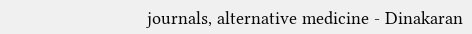journals, alternative medicine - Dinakaran